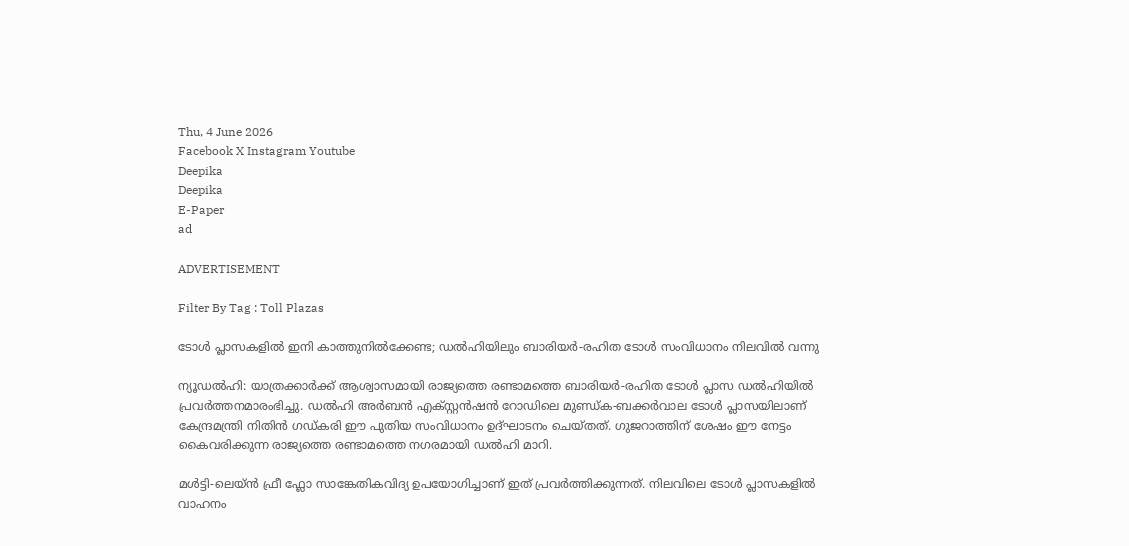Thu, 4 June 2026
Facebook X Instagram Youtube
Deepika
Deepika
E-Paper
ad

ADVERTISEMENT

Filter By Tag : Toll Plazas

ടോൾ പ്ലാസകളിൽ ഇനി കാത്തുനിൽക്കേണ്ട; ഡൽഹിയിലും ബാരിയർ-രഹിത ടോൾ സംവിധാനം നിലവിൽ വന്നു

ന്യൂഡൽഹി: യാത്രക്കാർക്ക് ആശ്വാസമായി രാജ്യത്തെ രണ്ടാമത്തെ ബാരിയർ-രഹിത ടോൾ പ്ലാസ ഡൽഹിയിൽ പ്രവർത്തനമാരംഭിച്ചു. ഡൽഹി അർബൻ എക്സ്റ്റൻഷൻ റോഡിലെ മുണ്ഡ്‌ക-ബക്കർവാല ടോൾ പ്ലാസയിലാണ് കേന്ദ്രമന്ത്രി നിതിൻ ഗഡ്കരി ഈ പുതിയ സംവിധാനം ഉദ്ഘാടനം ചെയ്തത്. ഗുജറാത്തിന് ശേഷം ഈ നേട്ടം കൈവരിക്കുന്ന രാജ്യത്തെ രണ്ടാമത്തെ നഗരമായി ഡൽഹി മാറി.

മൾട്ടി-ലെയ്ൻ ഫ്രീ ഫ്ലോ സാങ്കേതികവിദ്യ ഉപയോഗിച്ചാണ് ഇത് പ്രവർത്തിക്കുന്നത്. നിലവിലെ ടോൾ പ്ലാസകളിൽ വാഹനം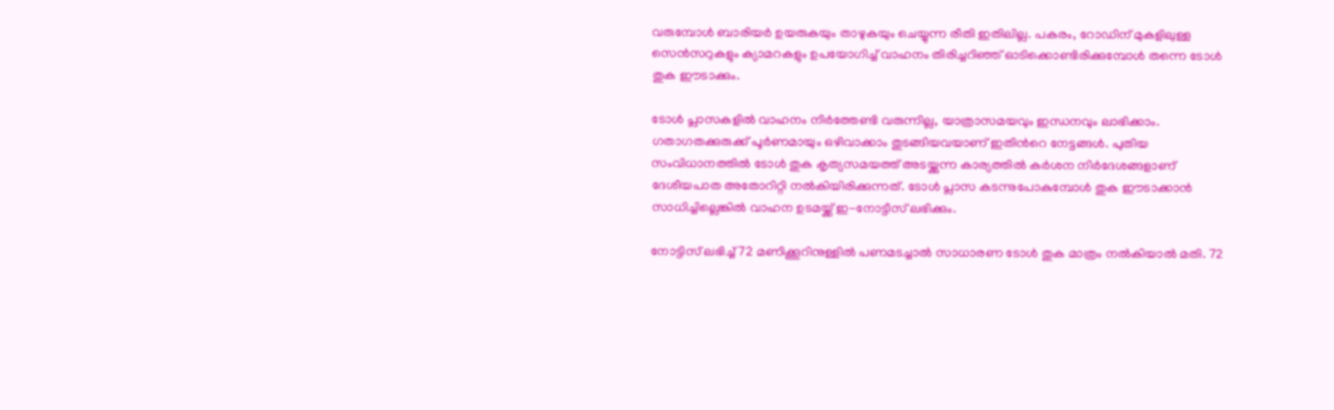വരുമ്പോൾ ബാരിയർ ഉയരുകയും താഴുകയും ചെയ്യുന്ന രീതി ഇതിലില്ല. പകരം, റോഡിന് മുകളിലുള്ള സെൻസറുകളും ക്യാമറകളും ഉപയോഗിച്ച് വാഹനം തിരിച്ചറിഞ്ഞ് ഓടിക്കൊണ്ടിരിക്കുമ്പോൾ തന്നെ ടോൾ തുക ഈടാക്കും.

ടോൾ പ്ലാസകളിൽ വാഹനം നിർത്തേണ്ടി വരുന്നില്ല, യാത്രാസമയവും ഇന്ധനവും ലാഭിക്കാം. ഗതാഗതക്കുരുക്ക് പൂർണമായും ഒഴിവാക്കാം തുടങ്ങിയവയാണ് ഇതിന്‍റെ നേട്ടങ്ങൾ. പുതിയ സംവിധാനത്തിൽ ടോൾ തുക കൃത്യസമയത്ത് അടയ്ക്കുന്ന കാര്യത്തിൽ കർശന നിർദേശങ്ങളാണ് ദേശീയപാത അതോറിറ്റി നൽകിയിരിക്കുന്നത്. ടോൾ പ്ലാസ കടന്നുപോകുമ്പോൾ തുക ഈടാക്കാൻ സാധിച്ചില്ലെങ്കിൽ വാഹന ഉടമയ്ക്ക് ഇ-നോട്ടീസ് ലഭിക്കും.

നോട്ടിസ് ലഭിച്ച് 72 മണിക്കൂറിനുള്ളിൽ പണമടച്ചാൽ സാധാരണ ടോൾ തുക മാത്രം നൽകിയാൽ മതി. 72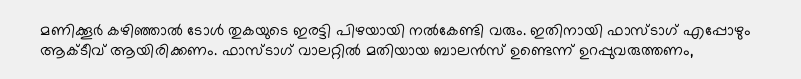മണിക്കൂർ കഴിഞ്ഞാൽ ടോൾ തുകയുടെ ഇരട്ടി പിഴയായി നൽകേണ്ടി വരും. ഇതിനായി ഫാസ്ടാഗ് എപ്പോഴും ആക്ടീവ് ആയിരിക്കണം. ഫാസ്ടാഗ് വാലറ്റിൽ മതിയായ ബാലൻസ് ഉണ്ടെന്ന് ഉറപ്പുവരുത്തണം,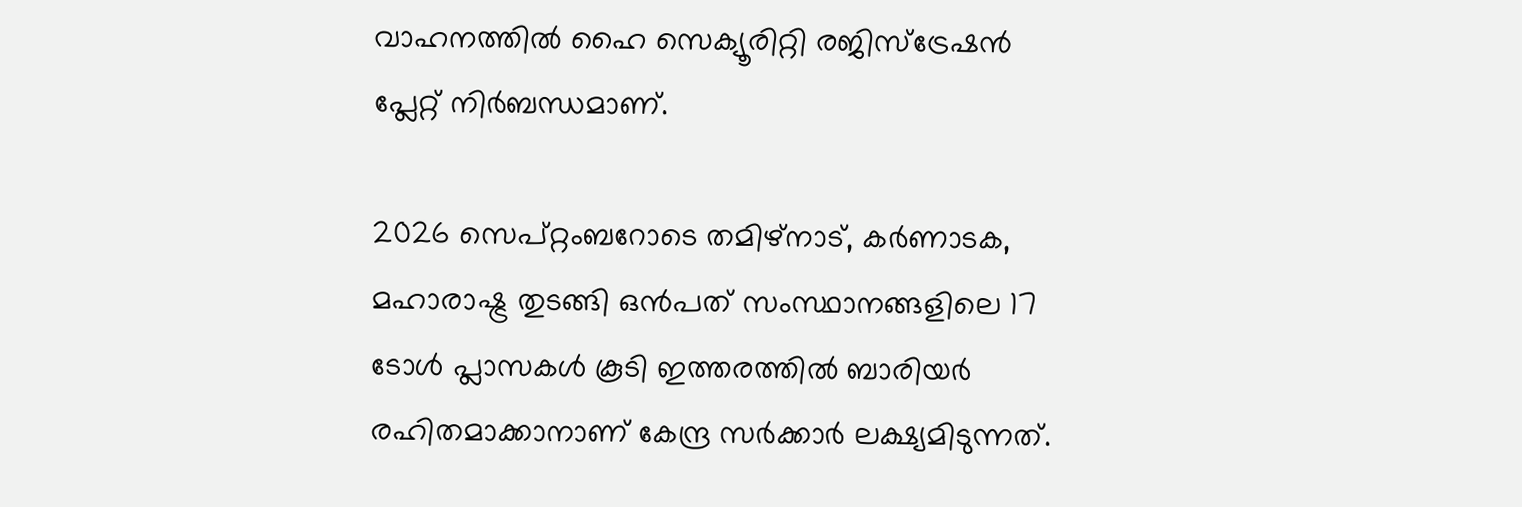വാഹനത്തിൽ ഹൈ സെക്യൂരിറ്റി രജിസ്‌ട്രേഷൻ പ്ലേറ്റ് നിർബന്ധമാണ്.

2026 സെപ്റ്റംബറോടെ തമിഴ്‌നാട്, കർണാടക, മഹാരാഷ്ട്ര തുടങ്ങി ഒൻപത് സംസ്ഥാനങ്ങളിലെ 17 ടോൾ പ്ലാസകൾ കൂടി ഇത്തരത്തിൽ ബാരിയർ രഹിതമാക്കാനാണ് കേന്ദ്ര സർക്കാർ ലക്ഷ്യമിടുന്നത്.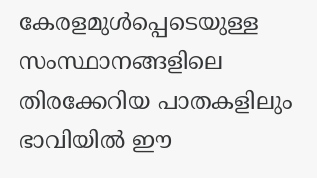കേരളമുൾപ്പെടെയുള്ള സംസ്ഥാനങ്ങളിലെ തിരക്കേറിയ പാതകളിലും ഭാവിയിൽ ഈ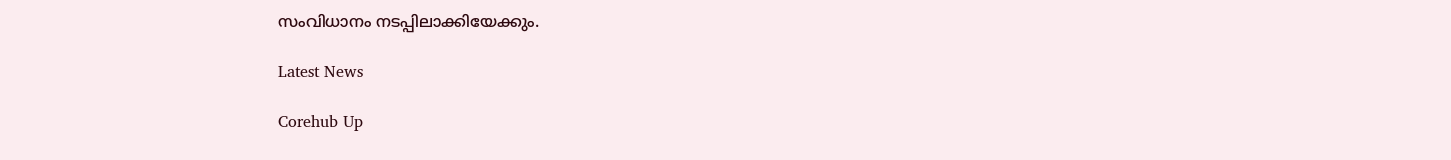സംവിധാനം നടപ്പിലാക്കിയേക്കും.

Latest News

Corehub Up